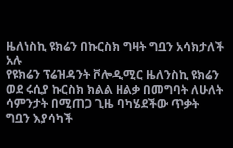ዜለነስኪ ዩክሬን በኩርስክ ግዛት ግቧን አሳክታለች አሉ
የዩክሬን ፕሬዝዳንት ቮሎዲሚር ዜለንስኪ ዩክሬን ወደ ሩሲያ ኩርስክ ክልል ዘልቃ በመግባት ለሁለት ሳምንታት በሚጠጋ ጊዜ ባካሄደችው ጥቃት ግቧን እያሳካች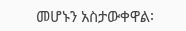መሆኑን አስታውቀዋል፡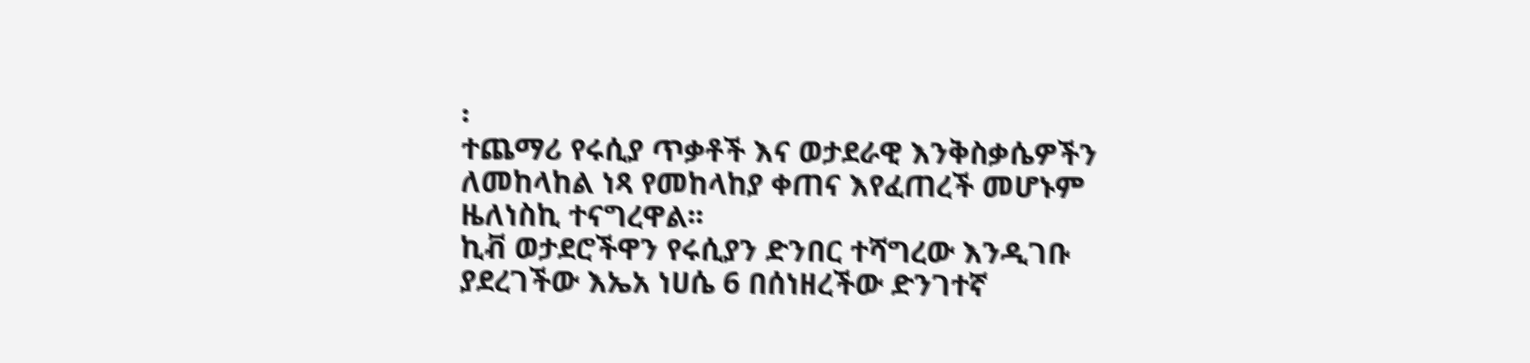፡
ተጨማሪ የሩሲያ ጥቃቶች እና ወታደራዊ እንቅስቃሴዎችን ለመከላከል ነጻ የመከላከያ ቀጠና እየፈጠረች መሆኑም ዜለነስኪ ተናግረዋል፡፡
ኪቭ ወታደሮችዋን የሩሲያን ድንበር ተሻግረው እንዲገቡ ያደረገችው እኤአ ነሀሴ 6 በሰነዘረችው ድንገተኛ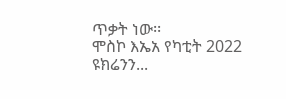ጥቃት ነው፡፡
ሞስኮ እኤአ የካቲት 2022 ዩክሬንን...